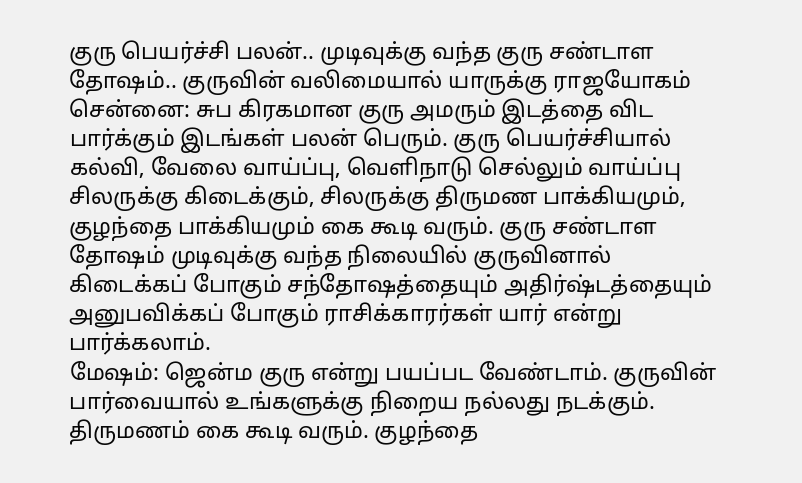குரு பெயர்ச்சி பலன்.. முடிவுக்கு வந்த குரு சண்டாள தோஷம்.. குருவின் வலிமையால் யாருக்கு ராஜயோகம்
சென்னை: சுப கிரகமான குரு அமரும் இடத்தை விட பார்க்கும் இடங்கள் பலன் பெரும். குரு பெயர்ச்சியால் கல்வி, வேலை வாய்ப்பு, வெளிநாடு செல்லும் வாய்ப்பு சிலருக்கு கிடைக்கும், சிலருக்கு திருமண பாக்கியமும், குழந்தை பாக்கியமும் கை கூடி வரும். குரு சண்டாள தோஷம் முடிவுக்கு வந்த நிலையில் குருவினால் கிடைக்கப் போகும் சந்தோஷத்தையும் அதிர்ஷ்டத்தையும் அனுபவிக்கப் போகும் ராசிக்காரர்கள் யார் என்று பார்க்கலாம்.
மேஷம்: ஜென்ம குரு என்று பயப்பட வேண்டாம். குருவின் பார்வையால் உங்களுக்கு நிறைய நல்லது நடக்கும். திருமணம் கை கூடி வரும். குழந்தை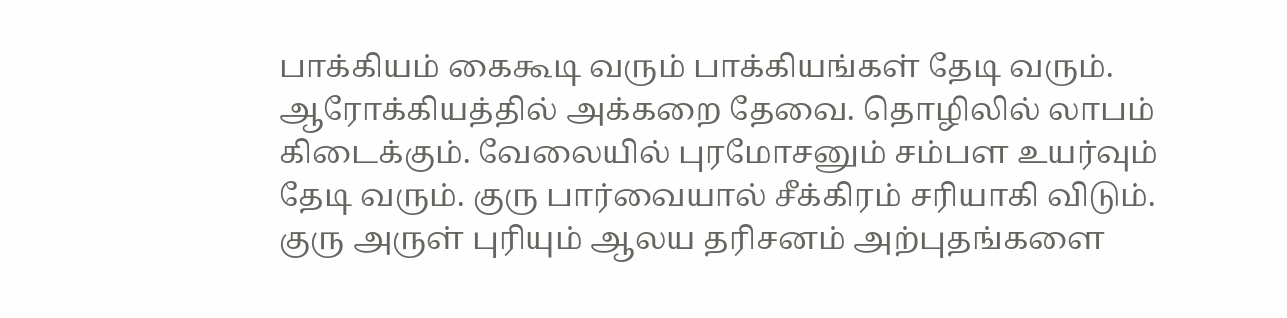பாக்கியம் கைகூடி வரும் பாக்கியங்கள் தேடி வரும். ஆரோக்கியத்தில் அக்கறை தேவை. தொழிலில் லாபம் கிடைக்கும். வேலையில் புரமோசனும் சம்பள உயர்வும் தேடி வரும். குரு பார்வையால் சீக்கிரம் சரியாகி விடும். குரு அருள் புரியும் ஆலய தரிசனம் அற்புதங்களை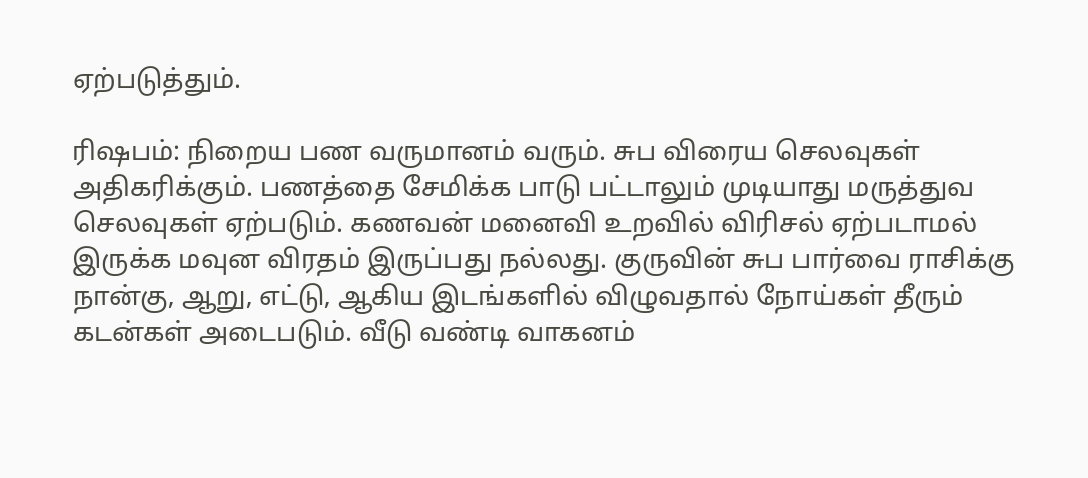ஏற்படுத்தும்.

ரிஷபம்: நிறைய பண வருமானம் வரும். சுப விரைய செலவுகள் அதிகரிக்கும். பணத்தை சேமிக்க பாடு பட்டாலும் முடியாது மருத்துவ செலவுகள் ஏற்படும். கணவன் மனைவி உறவில் விரிசல் ஏற்படாமல் இருக்க மவுன விரதம் இருப்பது நல்லது. குருவின் சுப பார்வை ராசிக்கு நான்கு, ஆறு, எட்டு, ஆகிய இடங்களில் விழுவதால் நோய்கள் தீரும் கடன்கள் அடைபடும். வீடு வண்டி வாகனம்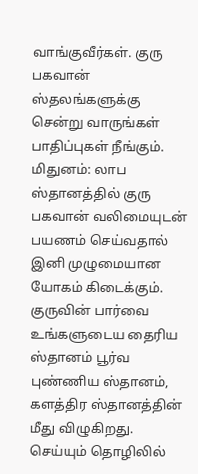வாங்குவீர்கள். குரு பகவான் ஸ்தலங்களுக்கு சென்று வாருங்கள் பாதிப்புகள் நீங்கும்.
மிதுனம்: லாப ஸ்தானத்தில் குரு பகவான் வலிமையுடன் பயணம் செய்வதால் இனி முழுமையான யோகம் கிடைக்கும். குருவின் பார்வை உங்களுடைய தைரிய ஸ்தானம் பூர்வ புண்ணிய ஸ்தானம், களத்திர ஸ்தானத்தின் மீது விழுகிறது. செய்யும் தொழிலில்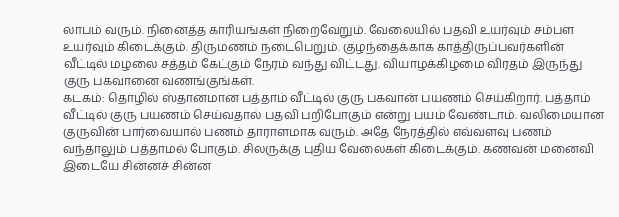லாபம் வரும். நினைத்த காரியங்கள் நிறைவேறும். வேலையில் பதவி உயர்வும் சம்பள உயர்வும் கிடைக்கும். திருமணம் நடைபெறும். குழந்தைக்காக காத்திருப்பவர்களின் வீட்டில் மழலை சத்தம் கேட்கும் நேரம் வந்து விட்டது. வியாழக்கிழமை விரதம் இருந்து குரு பகவானை வணங்குங்கள்.
கடகம்: தொழில் ஸ்தானமான பத்தாம் வீட்டில் குரு பகவான் பயணம் செய்கிறார். பத்தாம் வீட்டில் குரு பயணம் செய்வதால் பதவி பறிபோகும் என்று பயம் வேண்டாம். வலிமையான குருவின் பார்வையால் பணம் தாராளமாக வரும். அதே நேரத்தில் எவ்வளவு பணம் வந்தாலும் பத்தாமல் போகும். சிலருக்கு புதிய வேலைகள் கிடைக்கும். கணவன் மனைவி இடையே சின்னச் சின்ன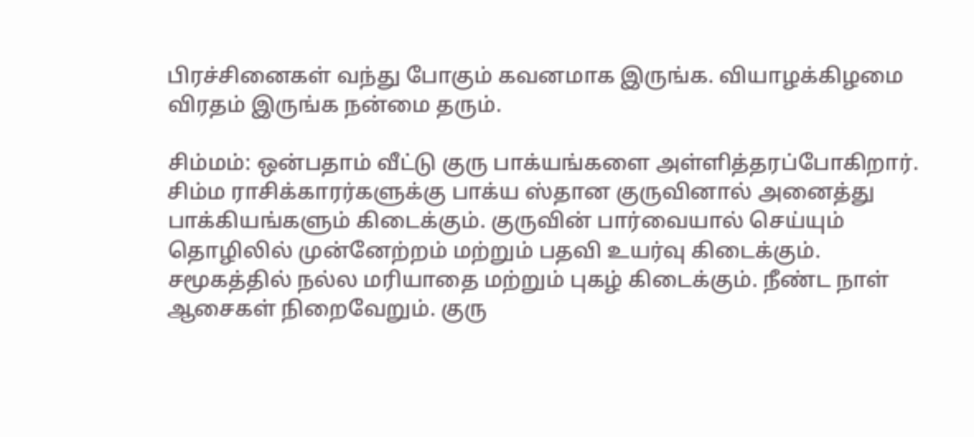பிரச்சினைகள் வந்து போகும் கவனமாக இருங்க. வியாழக்கிழமை விரதம் இருங்க நன்மை தரும்.

சிம்மம்: ஒன்பதாம் வீட்டு குரு பாக்யங்களை அள்ளித்தரப்போகிறார். சிம்ம ராசிக்காரர்களுக்கு பாக்ய ஸ்தான குருவினால் அனைத்து பாக்கியங்களும் கிடைக்கும். குருவின் பார்வையால் செய்யும் தொழிலில் முன்னேற்றம் மற்றும் பதவி உயர்வு கிடைக்கும். சமூகத்தில் நல்ல மரியாதை மற்றும் புகழ் கிடைக்கும். நீண்ட நாள் ஆசைகள் நிறைவேறும். குரு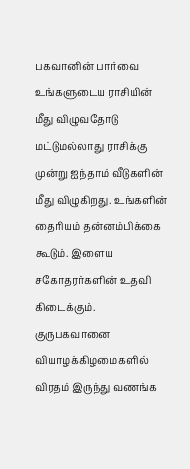பகவானின் பார்வை உங்களுடைய ராசியின் மீது விழுவதோடு மட்டுமல்லாது ராசிக்கு முன்று ஐந்தாம் வீடுகளின் மீது விழுகிறது. உங்களின் தைரியம் தன்னம்பிக்கை கூடும். இளைய சகோதரர்களின் உதவி கிடைக்கும். குருபகவானை வியாழக்கிழமைகளில் விரதம் இருந்து வணங்க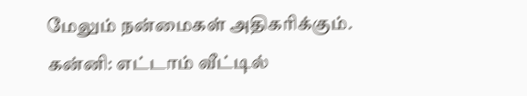மேலும் நன்மைகள் அதிகரிக்கும்.
கன்னி: எட்டாம் வீட்டில்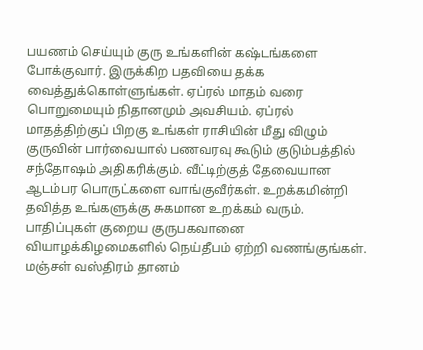பயணம் செய்யும் குரு உங்களின் கஷ்டங்களை போக்குவார். இருக்கிற பதவியை தக்க வைத்துக்கொள்ளுங்கள். ஏப்ரல் மாதம் வரை பொறுமையும் நிதானமும் அவசியம். ஏப்ரல் மாதத்திற்குப் பிறகு உங்கள் ராசியின் மீது விழும் குருவின் பார்வையால் பணவரவு கூடும் குடும்பத்தில் சந்தோஷம் அதிகரிக்கும். வீட்டிற்குத் தேவையான ஆடம்பர பொருட்களை வாங்குவீர்கள். உறக்கமின்றி தவித்த உங்களுக்கு சுகமான உறக்கம் வரும். பாதிப்புகள் குறைய குருபகவானை வியாழக்கிழமைகளில் நெய்தீபம் ஏற்றி வணங்குங்கள். மஞ்சள் வஸ்திரம் தானம்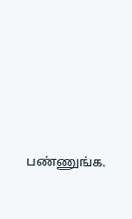பண்ணுங்க.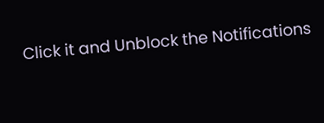Click it and Unblock the Notifications